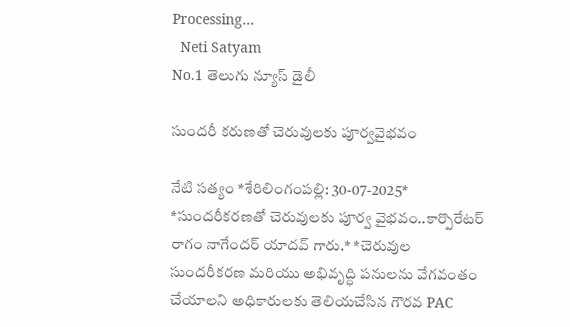Processing...
  Neti Satyam
No.1 తెలుగు న్యూస్ డైలీ

సుందరీ కరుణతో చెరువులకు పూర్వవైభవం

నేటి సత్యం *శేరిలింగంపల్లి: 30-07-2025* *సుందరీకరణతో చెరువులకు పూర్వ వైభవం..కార్పొరేటర్ రాగం నాగేందర్ యాదవ్ గారు.* *చెరువుల సుందరీకరణ మరియు అభివృద్ధి పనులను వేగవంతం చేయాలని అధికారులకు తెలియచేసిన గౌరవ PAC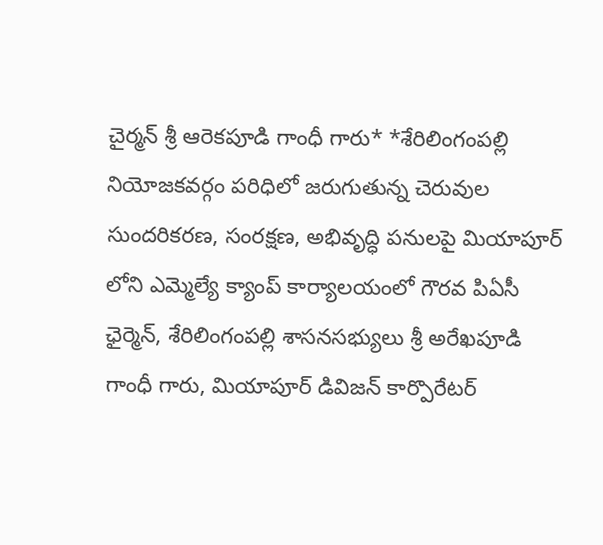చైర్మన్ శ్రీ ఆరెకపూడి గాంధీ గారు* *శేరిలింగంపల్లి నియోజకవర్గం పరిధిలో జరుగుతున్న చెరువుల సుందరికరణ, సంరక్షణ, అభివృద్ధి పనులపై మియాపూర్ లోని ఎమ్మెల్యే క్యాంప్ కార్యాలయంలో గౌరవ పిఏసీ ఛైర్మెన్, శేరిలింగంపల్లి శాసనసభ్యులు శ్రీ అరేఖపూడి గాంధీ గారు, మియాపూర్ డివిజన్ కార్పొరేటర్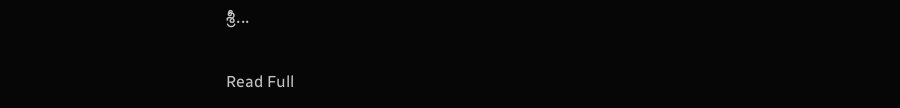శ్రీ...

Read Full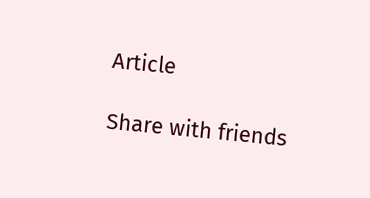Article

Share with friends